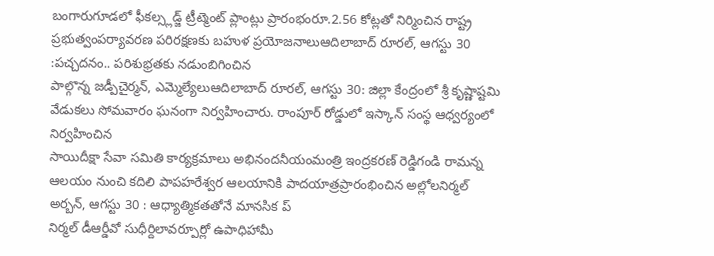బంగారుగూడలో ఫీకల్స్లడ్జ్ ట్రీట్మెంట్ ప్లాంట్లు ప్రారంభంరూ.2.56 కోట్లతో నిర్మించిన రాష్ట్ర ప్రభుత్వంపర్యావరణ పరిరక్షణకు బహుళ ప్రయోజనాలుఆదిలాబాద్ రూరల్, ఆగస్టు 30 :పచ్చదనం.. పరిశుభ్రతకు నడుంబిగించిన
పాల్గొన్న జడ్పీచైర్మన్, ఎమ్మెల్యేలుఆదిలాబాద్ రూరల్, ఆగస్టు 30: జిల్లా కేంద్రంలో శ్రీ కృష్ణాష్టమి వేడుకలు సోమవారం ఘనంగా నిర్వహించారు. రాంపూర్ రోడ్డులో ఇస్కాన్ సంస్థ ఆధ్వర్యంలో నిర్వహించిన
సాయిదీక్షా సేవా సమితి కార్యక్రమాలు అభినందనీయంమంత్రి ఇంద్రకరణ్ రెడ్డిగండి రామన్న ఆలయం నుంచి కదిలి పాపహరేశ్వర ఆలయానికి పాదయాత్రప్రారంభించిన అల్లోలనిర్మల్ అర్బన్, ఆగస్టు 30 : ఆధ్యాత్మికతతోనే మానసిక ప్
నిర్మల్ డీఆర్డీవో సుధీర్దిలావర్పూర్లో ఉపాధిహామీ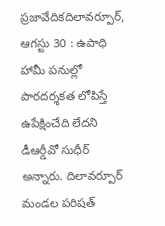ప్రజావేదికదిలావర్పూర్, ఆగస్టు 30 : ఉపాధి హామీ పనుల్లో పారదర్శకత లోపిస్తే ఉపేక్షించేది లేదని డీఆర్డీవో సుధీర్ అన్నారు. దిలావర్పూర్ మండల పరిషత్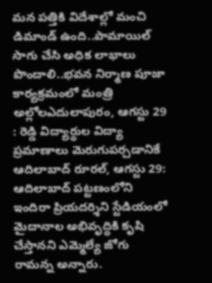మన పత్తికి విదేశాల్లో మంచి డిమాండ్ ఉంది..పామాయిల్ సాగు చేసి అధిక లాభాలు పొందాలి..భవన నిర్మాణ పూజా కార్యక్రమంలో మంత్రి అల్లోలఎదులాపురం, ఆగస్టు 29 : రెడ్డి విద్యార్థుల విద్యా ప్రమాణాలు మెరుగుపర్చడానికే
ఆదిలాబాద్ రూరల్, ఆగస్టు 29: ఆదిలాబాద్ పట్టణంలోని ఇందిరా ప్రియదర్శిని స్టేడియంలో మైదానాల అభివృద్ధికి కృషి చేస్తానని ఎమ్మెల్యే జోగు రామన్న అన్నారు.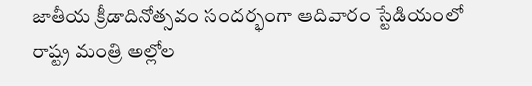జాతీయ క్రీడాదినోత్సవం సందర్భంగా ఆదివారం స్టేడియంలో
రాష్ట్ర మంత్రి అల్లోల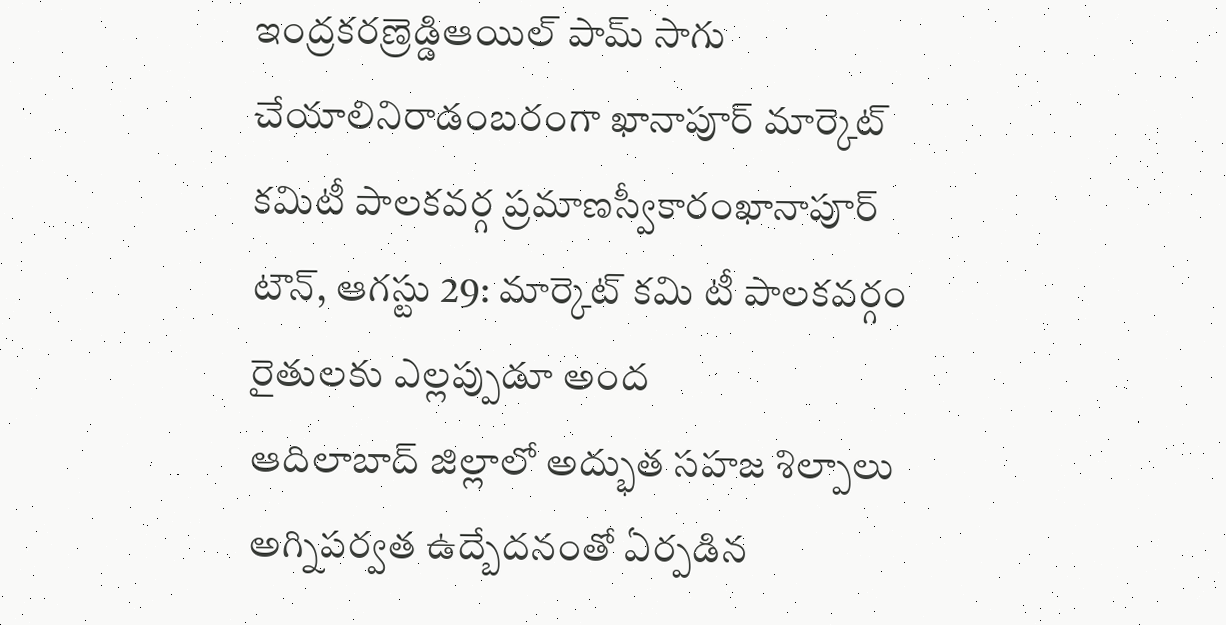ఇంద్రకరణ్రెడ్డిఆయిల్ పామ్ సాగు చేయాలినిరాడంబరంగా ఖానాపూర్ మార్కెట్ కమిటీ పాలకవర్గ ప్రమాణస్వీకారంఖానాపూర్ టౌన్, ఆగస్టు 29: మార్కెట్ కమి టీ పాలకవర్గం రైతులకు ఎల్లప్పుడూ అంద
ఆదిలాబాద్ జిల్లాలో అద్భుత సహజ శిల్పాలు అగ్నిపర్వత ఉద్బేదనంతో ఏర్పడిన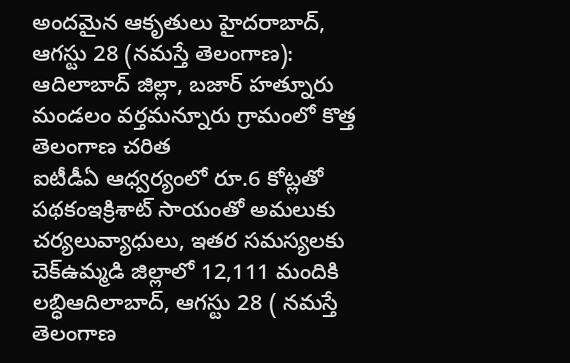అందమైన ఆకృతులు హైదరాబాద్, ఆగస్టు 28 (నమస్తే తెలంగాణ): ఆదిలాబాద్ జిల్లా, బజార్ హత్నూరు మండలం వర్తమన్నూరు గ్రామంలో కొత్త తెలంగాణ చరిత
ఐటీడీఏ ఆధ్వర్యంలో రూ.6 కోట్లతో పథకంఇక్రిశాట్ సాయంతో అమలుకు చర్యలువ్యాధులు, ఇతర సమస్యలకు చెక్ఉమ్మడి జిల్లాలో 12,111 మందికి లబ్ధిఆదిలాబాద్, ఆగస్టు 28 ( నమస్తే తెలంగాణ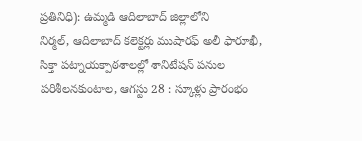ప్రతినిధి): ఉమ్మడి ఆదిలాబాద్ జిల్లాలోని
నిర్మల్, ఆదిలాబాద్ కలెక్టర్లు ముషారఫ్ అలీ ఫారూఖీ, సిక్తా పట్నాయక్పాఠశాలల్లో శానిటేషన్ పనుల పరిశీలనకుంటాల, ఆగస్టు 28 : స్కూళ్లు ప్రారంభం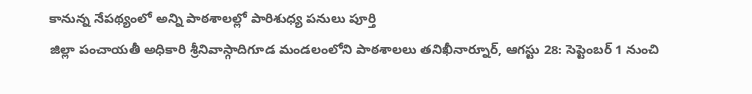కానున్న నేపథ్యంలో అన్ని పాఠశాలల్లో పారిశుధ్య పనులు పూర్తి
జిల్లా పంచాయతీ అధికారి శ్రీనివాస్గాదిగూడ మండలంలోని పాఠశాలలు తనిఖీనార్నూర్, ఆగస్టు 28: సెప్టెంబర్ 1 నుంచి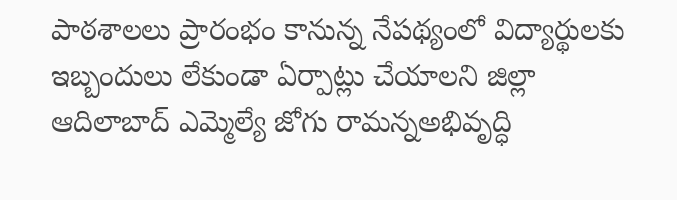పాఠశాలలు ప్రారంభం కానున్న నేపథ్యంలో విద్యార్థులకు ఇబ్బందులు లేకుండా ఏర్పాట్లు చేయాలని జిల్లా
ఆదిలాబాద్ ఎమ్మెల్యే జోగు రామన్నఅభివృద్ధి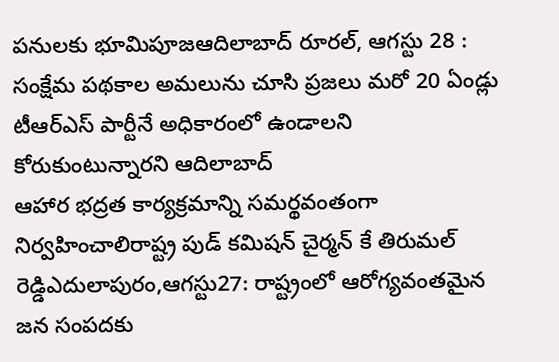పనులకు భూమిపూజఆదిలాబాద్ రూరల్, ఆగస్టు 28 : సంక్షేమ పథకాల అమలును చూసి ప్రజలు మరో 20 ఏండ్లు టీఆర్ఎస్ పార్టీనే అధికారంలో ఉండాలని కోరుకుంటున్నారని ఆదిలాబాద్
ఆహార భద్రత కార్యక్రమాన్ని సమర్థవంతంగా నిర్వహించాలిరాష్ట్ర పుడ్ కమిషన్ చైర్మన్ కే తిరుమల్ రెడ్డిఎదులాపురం,ఆగస్టు27: రాష్ట్రంలో ఆరోగ్యవంతమైన జన సంపదకు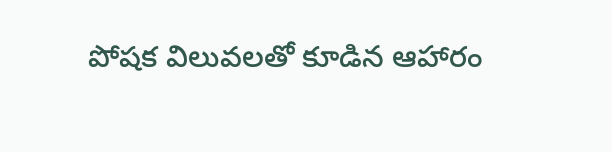పోషక విలువలతో కూడిన ఆహారం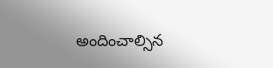అందించాల్సిన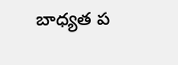బాధ్యత ప